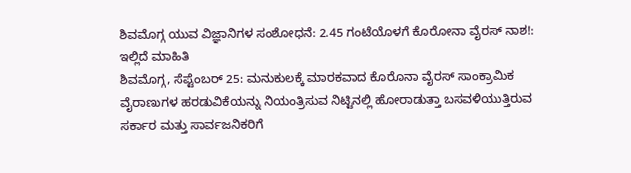ಶಿವಮೊಗ್ಗ ಯುವ ವಿಜ್ಞಾನಿಗಳ ಸಂಶೋಧನೆ: 2.45 ಗಂಟೆಯೊಳಗೆ ಕೊರೋನಾ ವೈರಸ್ ನಾಶ!: ಇಲ್ಲಿದೆ ಮಾಹಿತಿ
ಶಿವಮೊಗ್ಗ, ಸೆಪ್ಟೆಂಬರ್ 25: ಮನುಕುಲಕ್ಕೆ ಮಾರಕವಾದ ಕೊರೊನಾ ವೈರಸ್ ಸಾಂಕ್ರಾಮಿಕ ವೈರಾಣುಗಳ ಹರಡುವಿಕೆಯನ್ನು ನಿಯಂತ್ರಿಸುವ ನಿಟ್ಟಿನಲ್ಲಿ ಹೋರಾಡುತ್ತಾ ಬಸವಳಿಯುತ್ತಿರುವ ಸರ್ಕಾರ ಮತ್ತು ಸಾರ್ವಜನಿಕರಿಗೆ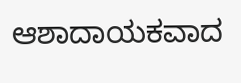ಆಶಾದಾಯಕವಾದ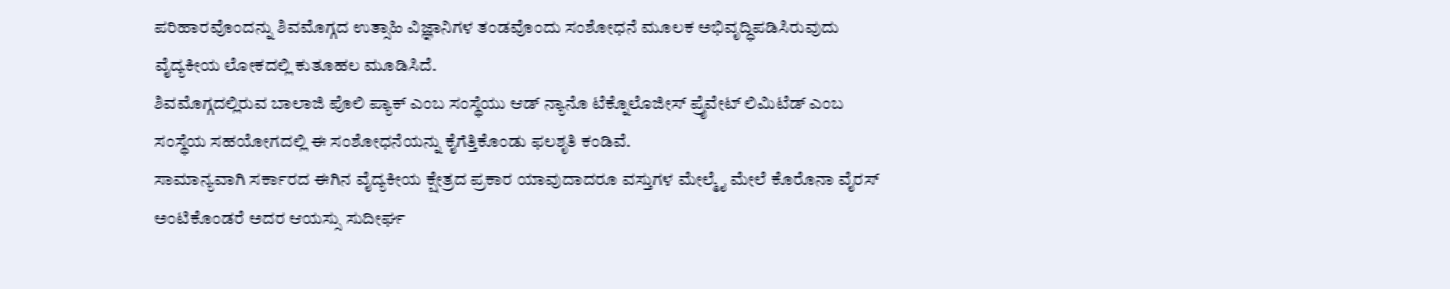ಪರಿಹಾರವೊಂದನ್ನು ಶಿವಮೊಗ್ಗದ ಉತ್ಸಾಹಿ ವಿಜ್ಞಾನಿಗಳ ತಂಡವೊಂದು ಸಂಶೋಧನೆ ಮೂಲಕ ಅಭಿವೃದ್ಧಿಪಡಿಸಿರುವುದು ವೈದ್ಯಕೀಯ ಲೋಕದಲ್ಲಿ ಕುತೂಹಲ ಮೂಡಿಸಿದೆ.
ಶಿವಮೊಗ್ಗದಲ್ಲಿರುವ ಬಾಲಾಜಿ ಪೊಲಿ ಪ್ಯಾಕ್ ಎಂಬ ಸಂಸ್ಥೆಯು ಆಡ್ ನ್ಯಾನೊ ಟೆಕ್ನೊಲೊಜೀಸ್ ಪ್ರೈವೇಟ್ ಲಿಮಿಟೆಡ್ ಎಂಬ ಸಂಸ್ಥೆಯ ಸಹಯೋಗದಲ್ಲಿ ಈ ಸಂಶೋಧನೆಯನ್ನು ಕೈಗೆತ್ತಿಕೊಂಡು ಫಲಶೃತಿ ಕಂಡಿವೆ.
ಸಾಮಾನ್ಯವಾಗಿ ಸರ್ಕಾರದ ಈಗಿನ ವೈದ್ಯಕೀಯ ಕ್ಷೇತ್ರದ ಪ್ರಕಾರ ಯಾವುದಾದರೂ ವಸ್ತುಗಳ ಮೇಲ್ಮೈ ಮೇಲೆ ಕೊರೊನಾ ವೈರಸ್ ಅಂಟಿಕೊಂಡರೆ ಅದರ ಆಯಸ್ಸು ಸುದೀರ್ಘ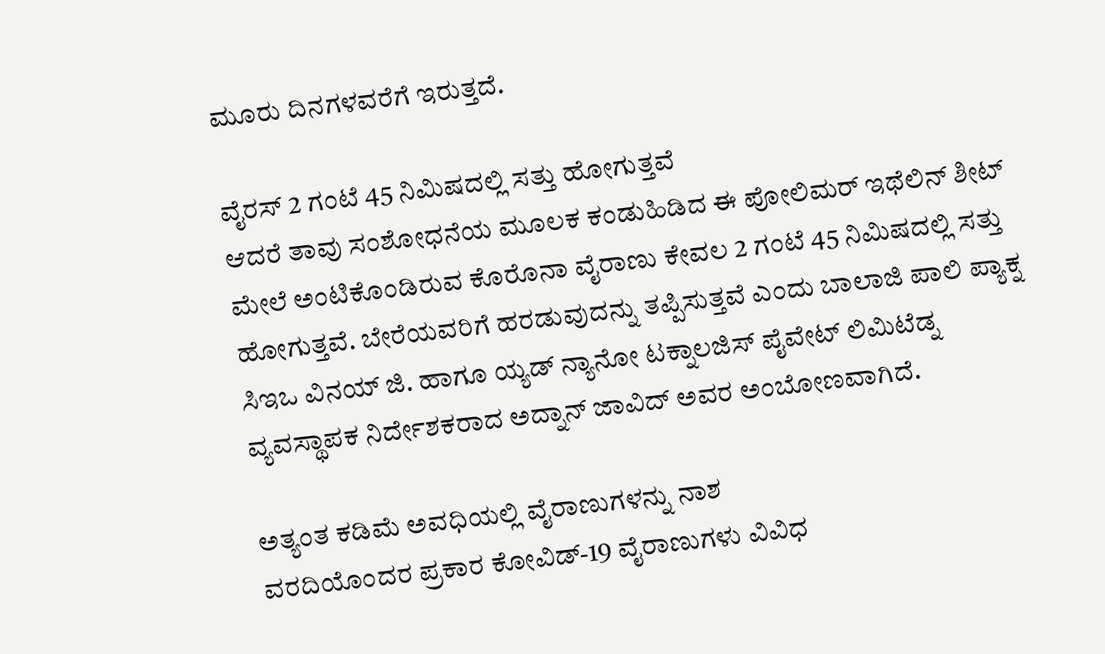ಮೂರು ದಿನಗಳವರೆಗೆ ಇರುತ್ತದೆ.

ವೈರಸ್ 2 ಗಂಟೆ 45 ನಿಮಿಷದಲ್ಲಿ ಸತ್ತು ಹೋಗುತ್ತವೆ
ಆದರೆ ತಾವು ಸಂಶೋಧನೆಯ ಮೂಲಕ ಕಂಡುಹಿಡಿದ ಈ ಪೋಲಿಮರ್ ಇಥೆಲಿನ್ ಶೀಟ್ ಮೇಲೆ ಅಂಟಿಕೊಂಡಿರುವ ಕೊರೊನಾ ವೈರಾಣು ಕೇವಲ 2 ಗಂಟೆ 45 ನಿಮಿಷದಲ್ಲಿ ಸತ್ತು ಹೋಗುತ್ತವೆ. ಬೇರೆಯವರಿಗೆ ಹರಡುವುದನ್ನು ತಪ್ಪಿಸುತ್ತವೆ ಎಂದು ಬಾಲಾಜಿ ಪಾಲಿ ಪ್ಯಾಕ್ನ ಸಿಇಒ ವಿನಯ್ ಜಿ. ಹಾಗೂ ಯ್ಯಡ್ ನ್ಯಾನೋ ಟಕ್ನಾಲಜಿಸ್ ಪೈವೇಟ್ ಲಿಮಿಟೆಡ್ನ ವ್ಯವಸ್ಥಾಪಕ ನಿರ್ದೇಶಕರಾದ ಅದ್ನಾನ್ ಜಾವಿದ್ ಅವರ ಅಂಬೋಣವಾಗಿದೆ.

ಅತ್ಯಂತ ಕಡಿಮೆ ಅವಧಿಯಲ್ಲಿ ವೈರಾಣುಗಳನ್ನು ನಾಶ
ವರದಿಯೊಂದರ ಪ್ರಕಾರ ಕೋವಿಡ್-19 ವೈರಾಣುಗಳು ವಿವಿಧ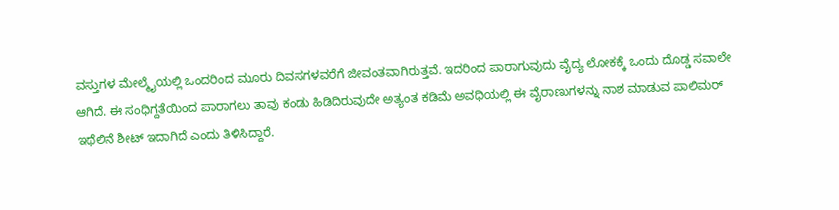ವಸ್ತುಗಳ ಮೇಲ್ಮೈಯಲ್ಲಿ ಒಂದರಿಂದ ಮೂರು ದಿವಸಗಳವರೆಗೆ ಜೀವಂತವಾಗಿರುತ್ತವೆ. ಇದರಿಂದ ಪಾರಾಗುವುದು ವೈದ್ಯ ಲೋಕಕ್ಕೆ ಒಂದು ದೊಡ್ಡ ಸವಾಲೇ ಆಗಿದೆ. ಈ ಸಂಧಿಗ್ದತೆಯಿಂದ ಪಾರಾಗಲು ತಾವು ಕಂಡು ಹಿಡಿದಿರುವುದೇ ಅತ್ಯಂತ ಕಡಿಮೆ ಅವಧಿಯಲ್ಲಿ ಈ ವೈರಾಣುಗಳನ್ನು ನಾಶ ಮಾಡುವ ಪಾಲಿಮರ್ ಇಥೆಲಿನೆ ಶೀಟ್ ಇದಾಗಿದೆ ಎಂದು ತಿಳಿಸಿದ್ದಾರೆ.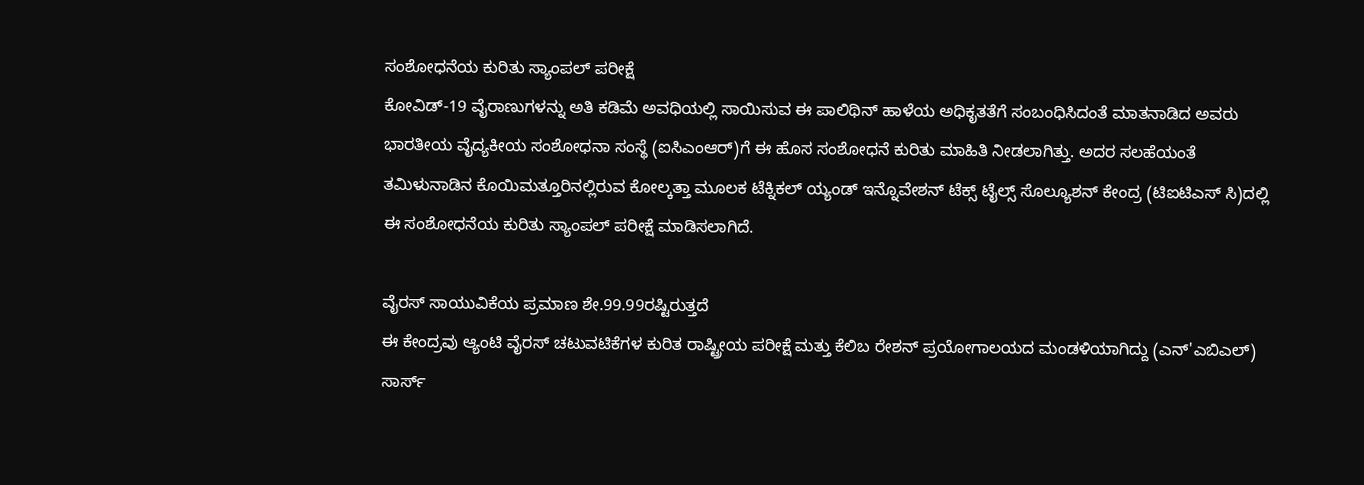ಸಂಶೋಧನೆಯ ಕುರಿತು ಸ್ಯಾಂಪಲ್ ಪರೀಕ್ಷೆ
ಕೋವಿಡ್-19 ವೈರಾಣುಗಳನ್ನು ಅತಿ ಕಡಿಮೆ ಅವಧಿಯಲ್ಲಿ ಸಾಯಿಸುವ ಈ ಪಾಲಿಥಿನ್ ಹಾಳೆಯ ಅಧಿಕೃತತೆಗೆ ಸಂಬಂಧಿಸಿದಂತೆ ಮಾತನಾಡಿದ ಅವರು ಭಾರತೀಯ ವೈದ್ಯಕೀಯ ಸಂಶೋಧನಾ ಸಂಸ್ಥೆ (ಐಸಿಎಂಆರ್)ಗೆ ಈ ಹೊಸ ಸಂಶೋಧನೆ ಕುರಿತು ಮಾಹಿತಿ ನೀಡಲಾಗಿತ್ತು. ಅದರ ಸಲಹೆಯಂತೆ ತಮಿಳುನಾಡಿನ ಕೊಯಿಮತ್ತೂರಿನಲ್ಲಿರುವ ಕೋಲ್ಕತ್ತಾ ಮೂಲಕ ಟೆಕ್ನಿಕಲ್ ಯ್ಯಂಡ್ ಇನ್ನೊವೇಶನ್ ಟೆಕ್ಸ್ ಟೈಲ್ಸ್ ಸೊಲ್ಯೂಶನ್ ಕೇಂದ್ರ (ಟಿಐಟಿಎಸ್ ಸಿ)ದಲ್ಲಿ ಈ ಸಂಶೋಧನೆಯ ಕುರಿತು ಸ್ಯಾಂಪಲ್ ಪರೀಕ್ಷೆ ಮಾಡಿಸಲಾಗಿದೆ.

ವೈರಸ್ ಸಾಯುವಿಕೆಯ ಪ್ರಮಾಣ ಶೇ.99.99ರಷ್ಟಿರುತ್ತದೆ
ಈ ಕೇಂದ್ರವು ಆ್ಯಂಟಿ ವೈರಸ್ ಚಟುವಟಿಕೆಗಳ ಕುರಿತ ರಾಷ್ಟ್ರೀಯ ಪರೀಕ್ಷೆ ಮತ್ತು ಕೆಲಿಬ ರೇಶನ್ ಪ್ರಯೋಗಾಲಯದ ಮಂಡಳಿಯಾಗಿದ್ದು (ಎನ್'ಎಬಿಎಲ್) ಸಾರ್ಸ್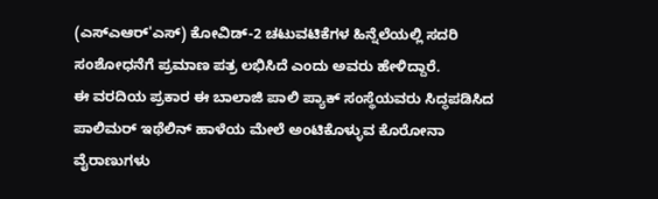(ಎಸ್ಎಆರ್'ಎಸ್) ಕೋವಿಡ್-2 ಚಟುವಟಿಕೆಗಳ ಹಿನ್ನೆಲೆಯಲ್ಲಿ ಸದರಿ ಸಂಶೋಧನೆಗೆ ಪ್ರಮಾಣ ಪತ್ರ ಲಭಿಸಿದೆ ಎಂದು ಅವರು ಹೇಳಿದ್ದಾರೆ.
ಈ ವರದಿಯ ಪ್ರಕಾರ ಈ ಬಾಲಾಜಿ ಪಾಲಿ ಪ್ಯಾಕ್ ಸಂಸ್ಥೆಯವರು ಸಿದ್ಧಪಡಿಸಿದ ಪಾಲಿಮರ್ ಇಥೆಲಿನ್ ಹಾಳೆಯ ಮೇಲೆ ಅಂಟಿಕೊಳ್ಳುವ ಕೊರೋನಾ ವೈರಾಣುಗಳು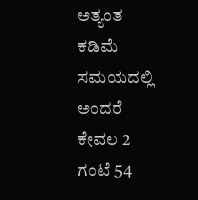ಅತ್ಯಂತ ಕಡಿಮೆ ಸಮಯದಲ್ಲಿ ಅಂದರೆ ಕೇವಲ 2 ಗಂಟೆ 54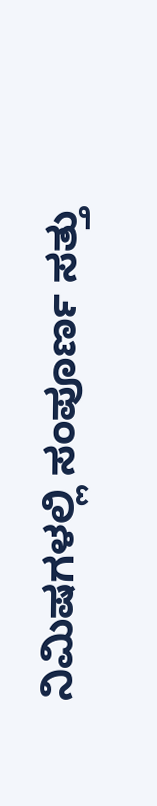ನಿಮಿಷಗಳಲ್ಲಿ ಸಂಪೂರ್ಣ ಸತ್ತು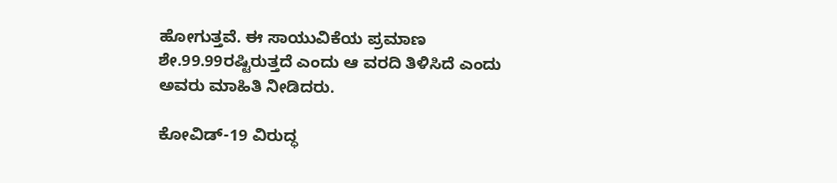ಹೋಗುತ್ತವೆ. ಈ ಸಾಯುವಿಕೆಯ ಪ್ರಮಾಣ ಶೇ.99.99ರಷ್ಟಿರುತ್ತದೆ ಎಂದು ಆ ವರದಿ ತಿಳಿಸಿದೆ ಎಂದು ಅವರು ಮಾಹಿತಿ ನೀಡಿದರು.

ಕೋವಿಡ್-19 ವಿರುದ್ಧ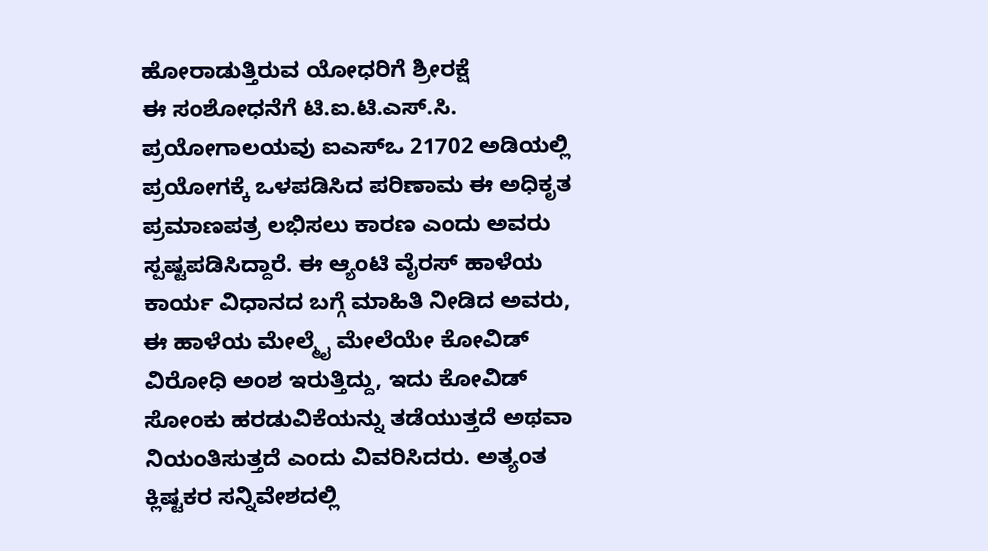ಹೋರಾಡುತ್ತಿರುವ ಯೋಧರಿಗೆ ಶ್ರೀರಕ್ಷೆ
ಈ ಸಂಶೋಧನೆಗೆ ಟಿ.ಐ.ಟಿ.ಎಸ್.ಸಿ. ಪ್ರಯೋಗಾಲಯವು ಐಎಸ್ಒ 21702 ಅಡಿಯಲ್ಲಿ ಪ್ರಯೋಗಕ್ಕೆ ಒಳಪಡಿಸಿದ ಪರಿಣಾಮ ಈ ಅಧಿಕೃತ ಪ್ರಮಾಣಪತ್ರ ಲಭಿಸಲು ಕಾರಣ ಎಂದು ಅವರು ಸ್ಪಷ್ಟಪಡಿಸಿದ್ದಾರೆ. ಈ ಆ್ಯಂಟಿ ವೈರಸ್ ಹಾಳೆಯ ಕಾರ್ಯ ವಿಧಾನದ ಬಗ್ಗೆ ಮಾಹಿತಿ ನೀಡಿದ ಅವರು, ಈ ಹಾಳೆಯ ಮೇಲ್ಮೈ ಮೇಲೆಯೇ ಕೋವಿಡ್ ವಿರೋಧಿ ಅಂಶ ಇರುತ್ತಿದ್ದು, ಇದು ಕೋವಿಡ್ ಸೋಂಕು ಹರಡುವಿಕೆಯನ್ನು ತಡೆಯುತ್ತದೆ ಅಥವಾ ನಿಯಂತಿಸುತ್ತದೆ ಎಂದು ವಿವರಿಸಿದರು. ಅತ್ಯಂತ ಕ್ಲಿಷ್ಟಕರ ಸನ್ನಿವೇಶದಲ್ಲಿ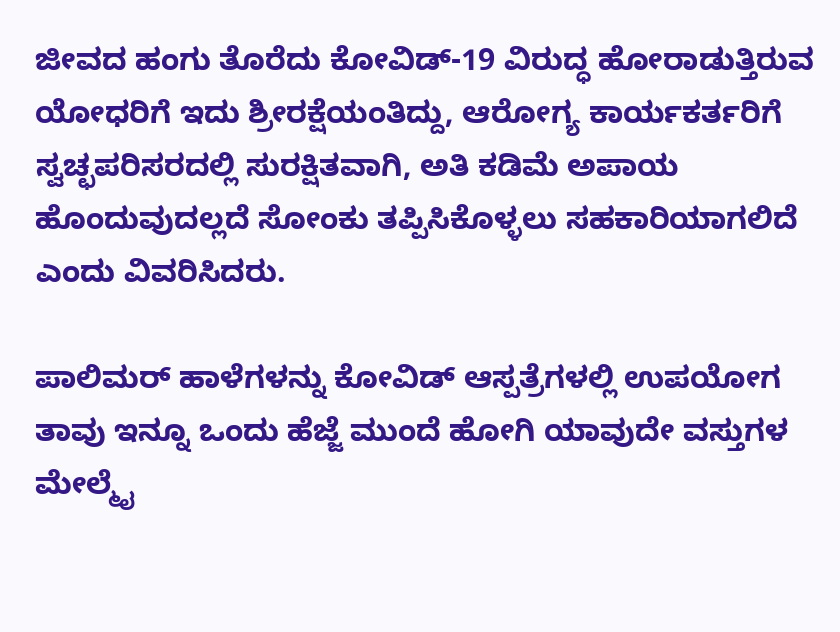ಜೀವದ ಹಂಗು ತೊರೆದು ಕೋವಿಡ್-19 ವಿರುದ್ಧ ಹೋರಾಡುತ್ತಿರುವ ಯೋಧರಿಗೆ ಇದು ಶ್ರೀರಕ್ಷೆಯಂತಿದ್ದು, ಆರೋಗ್ಯ ಕಾರ್ಯಕರ್ತರಿಗೆ ಸ್ವಚ್ಛಪರಿಸರದಲ್ಲಿ ಸುರಕ್ಷಿತವಾಗಿ, ಅತಿ ಕಡಿಮೆ ಅಪಾಯ ಹೊಂದುವುದಲ್ಲದೆ ಸೋಂಕು ತಪ್ಪಿಸಿಕೊಳ್ಳಲು ಸಹಕಾರಿಯಾಗಲಿದೆ ಎಂದು ವಿವರಿಸಿದರು.

ಪಾಲಿಮರ್ ಹಾಳೆಗಳನ್ನು ಕೋವಿಡ್ ಆಸ್ಪತ್ರೆಗಳಲ್ಲಿ ಉಪಯೋಗ
ತಾವು ಇನ್ನೂ ಒಂದು ಹೆಜ್ಜೆ ಮುಂದೆ ಹೋಗಿ ಯಾವುದೇ ವಸ್ತುಗಳ ಮೇಲ್ಮೈ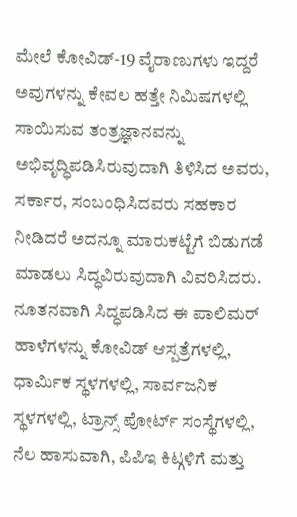ಮೇಲೆ ಕೋವಿಡ್-19 ವೈರಾಣುಗಳು ಇದ್ದರೆ ಅವುಗಳನ್ನು ಕೇವಲ ಹತ್ತೇ ನಿಮಿಷಗಳಲ್ಲಿ ಸಾಯಿಸುವ ತಂತ್ರಜ್ಞಾನವನ್ನು ಅಭಿವೃದ್ಧಿಪಡಿಸಿರುವುದಾಗಿ ತಿಳಿಸಿದ ಅವರು, ಸರ್ಕಾರ, ಸಂಬಂಧಿಸಿದವರು ಸಹಕಾರ ನೀಡಿದರೆ ಅದನ್ನೂ ಮಾರುಕಟ್ಟೆಗೆ ಬಿಡುಗಡೆ ಮಾಡಲು ಸಿದ್ಧವಿರುವುದಾಗಿ ವಿವರಿಸಿದರು.
ನೂತನವಾಗಿ ಸಿದ್ಧಪಡಿಸಿದ ಈ ಪಾಲಿಮರ್ ಹಾಳೆಗಳನ್ನು ಕೋವಿಡ್ ಆಸ್ಪತ್ರೆಗಳಲ್ಲಿ, ಧಾರ್ಮಿಕ ಸ್ಥಳಗಳಲ್ಲಿ, ಸಾರ್ವಜನಿಕ ಸ್ಥಳಗಳಲ್ಲಿ, ಟ್ರಾನ್ಸ್ ಪೋರ್ಟ್ ಸಂಸ್ಥೆಗಳಲ್ಲಿ, ನೆಲ ಹಾಸುವಾಗಿ, ಪಿಪಿಇ ಕಿಟ್ಗಳಿಗೆ ಮತ್ತು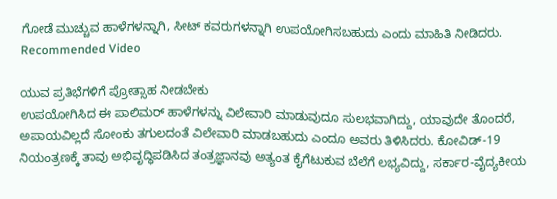ಗೋಡೆ ಮುಚ್ಚುವ ಹಾಳೆಗಳನ್ನಾಗಿ, ಸೀಟ್ ಕವರುಗಳನ್ನಾಗಿ ಉಪಯೋಗಿಸಬಹುದು ಎಂದು ಮಾಹಿತಿ ನೀಡಿದರು.
Recommended Video

ಯುವ ಪ್ರತಿಭೆಗಳಿಗೆ ಪ್ರೋತ್ಸಾಹ ನೀಡಬೇಕು
ಉಪಯೋಗಿಸಿದ ಈ ಪಾಲಿಮರ್ ಹಾಳೆಗಳನ್ನು ವಿಲೇವಾರಿ ಮಾಡುವುದೂ ಸುಲಭವಾಗಿದ್ದು, ಯಾವುದೇ ತೊಂದರೆ, ಅಪಾಯವಿಲ್ಲದೆ ಸೋಂಕು ತಗುಲದಂತೆ ವಿಲೇವಾರಿ ಮಾಡಬಹುದು ಎಂದೂ ಅವರು ತಿಳಿಸಿದರು. ಕೋವಿಡ್-19 ನಿಯಂತ್ರಣಕ್ಕೆ ತಾವು ಅಭಿವೃದ್ಧಿಪಡಿಸಿದ ತಂತ್ರಜ್ಞಾನವು ಅತ್ಯಂತ ಕೈಗೆಟುಕುವ ಬೆಲೆಗೆ ಲಭ್ಯವಿದ್ದು, ಸರ್ಕಾರ-ವೈದ್ಯಕೀಯ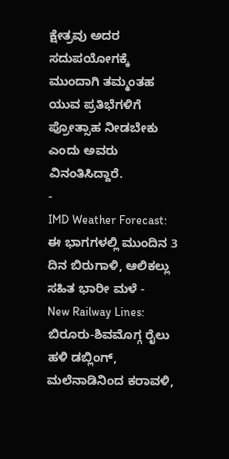ಕ್ಷೇತ್ರವು ಅದರ ಸದುಪಯೋಗಕ್ಕೆ ಮುಂದಾಗಿ ತಮ್ಮಂತಹ ಯುವ ಪ್ರತಿಭೆಗಳಿಗೆ ಪ್ರೋತ್ಸಾಹ ನೀಡಬೇಕು ಎಂದು ಅವರು ವಿನಂತಿಸಿದ್ದಾರೆ.
-
IMD Weather Forecast: ಈ ಭಾಗಗಳಲ್ಲಿ ಮುಂದಿನ 3 ದಿನ ಬಿರುಗಾಳಿ, ಆಲಿಕಲ್ಲು ಸಹಿತ ಭಾರೀ ಮಳೆ -
New Railway Lines: ಬಿರೂರು-ಶಿವಮೊಗ್ಗ ರೈಲು ಹಳಿ ಡಬ್ಲಿಂಗ್, ಮಲೆನಾಡಿನಿಂದ ಕರಾವಳಿ,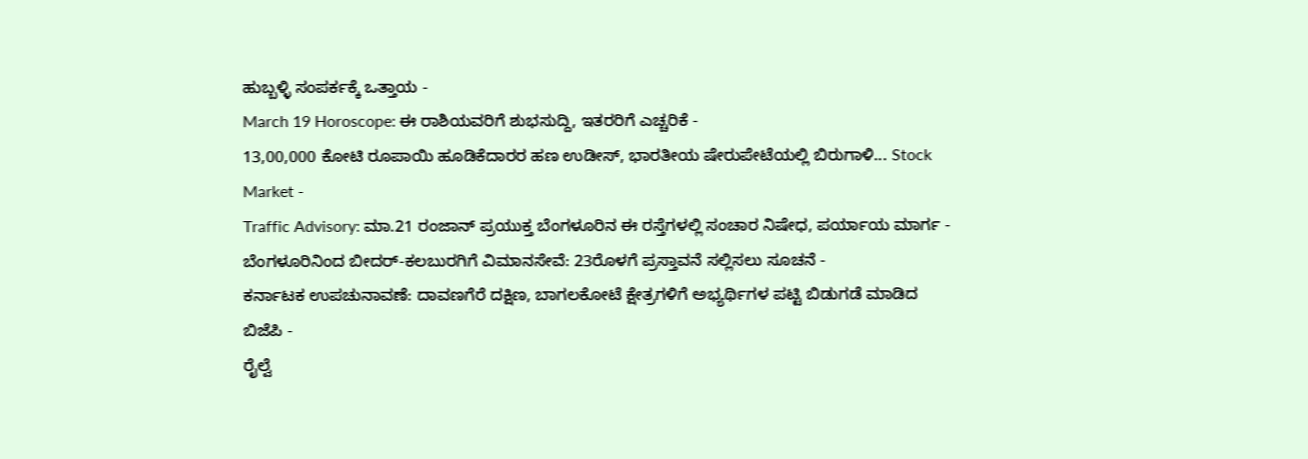ಹುಬ್ಬಳ್ಳಿ ಸಂಪರ್ಕಕ್ಕೆ ಒತ್ತಾಯ -
March 19 Horoscope: ಈ ರಾಶಿಯವರಿಗೆ ಶುಭಸುದ್ದಿ, ಇತರರಿಗೆ ಎಚ್ಚರಿಕೆ -
13,00,000 ಕೋಟಿ ರೂಪಾಯಿ ಹೂಡಿಕೆದಾರರ ಹಣ ಉಡೀಸ್, ಭಾರತೀಯ ಷೇರುಪೇಟೆಯಲ್ಲಿ ಬಿರುಗಾಳಿ... Stock Market -
Traffic Advisory: ಮಾ.21 ರಂಜಾನ್ ಪ್ರಯುಕ್ತ ಬೆಂಗಳೂರಿನ ಈ ರಸ್ತೆಗಳಲ್ಲಿ ಸಂಚಾರ ನಿಷೇಧ, ಪರ್ಯಾಯ ಮಾರ್ಗ -
ಬೆಂಗಳೂರಿನಿಂದ ಬೀದರ್-ಕಲಬುರಗಿಗೆ ವಿಮಾನಸೇವೆ: 23ರೊಳಗೆ ಪ್ರಸ್ತಾವನೆ ಸಲ್ಲಿಸಲು ಸೂಚನೆ -
ಕರ್ನಾಟಕ ಉಪಚುನಾವಣೆ: ದಾವಣಗೆರೆ ದಕ್ಷಿಣ, ಬಾಗಲಕೋಟೆ ಕ್ಷೇತ್ರಗಳಿಗೆ ಅಭ್ಯರ್ಥಿಗಳ ಪಟ್ಟಿ ಬಿಡುಗಡೆ ಮಾಡಿದ ಬಿಜೆಪಿ -
ರೈಲ್ವೆ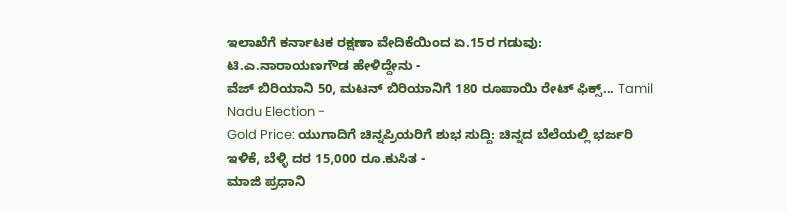ಇಲಾಖೆಗೆ ಕರ್ನಾಟಕ ರಕ್ಷಣಾ ವೇದಿಕೆಯಿಂದ ಏ.15ರ ಗಡುವು: ಟಿ.ಎ.ನಾರಾಯಣಗೌಡ ಹೇಳಿದ್ದೇನು -
ವೆಜ್ ಬಿರಿಯಾನಿ 50, ಮಟನ್ ಬಿರಿಯಾನಿಗೆ 180 ರೂಪಾಯಿ ರೇಟ್ ಫಿಕ್ಸ್... Tamil Nadu Election -
Gold Price: ಯುಗಾದಿಗೆ ಚಿನ್ನಪ್ರಿಯರಿಗೆ ಶುಭ ಸುದ್ದಿ: ಚಿನ್ನದ ಬೆಲೆಯಲ್ಲಿ ಭರ್ಜರಿ ಇಳಿಕೆ, ಬೆಳ್ಳಿ ದರ 15,000 ರೂ.ಕುಸಿತ -
ಮಾಜಿ ಪ್ರಧಾನಿ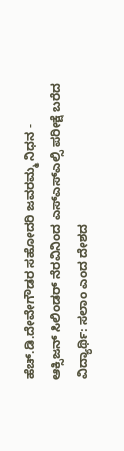ಹೆಚ್.ಡಿ.ದೇವೇಗೌಡರ ಸಹೋದರಿ ಜವರಮ್ಮ ನಿಧನ -
ಆಕ್ಸಿಜನ್ ಸಿಲಿಂಡರ್ ನೆರವಿನಿಂದ ಎಸ್ಎಸ್ಎಲ್ಸಿ ಪರೀಕ್ಷೆ ಬರೆದ ವಿದ್ಯಾರ್ಥಿ: ಸಲಾಂ ಎಂದ ದೇಶದ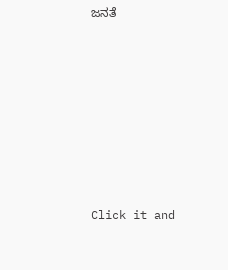ಜನತೆ












Click it and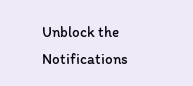Unblock the Notifications